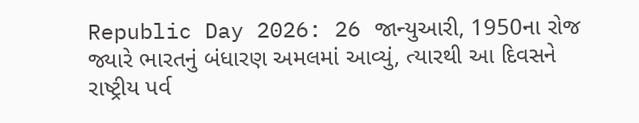Republic Day 2026: 26 જાન્યુઆરી, 1950ના રોજ જ્યારે ભારતનું બંધારણ અમલમાં આવ્યું, ત્યારથી આ દિવસને રાષ્ટ્રીય પર્વ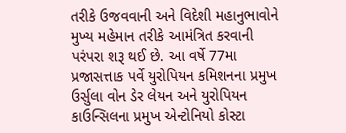તરીકે ઉજવવાની અને વિદેશી મહાનુભાવોને મુખ્ય મહેમાન તરીકે આમંત્રિત કરવાની પરંપરા શરૂ થઈ છે. આ વર્ષે 77મા પ્રજાસત્તાક પર્વે યુરોપિયન કમિશનના પ્રમુખ ઉર્સુલા વોન ડેર લેયન અને યુરોપિયન કાઉન્સિલના પ્રમુખ એન્ટોનિયો કોસ્ટા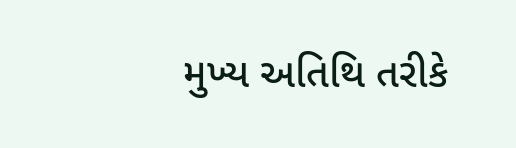મુખ્ય અતિથિ તરીકે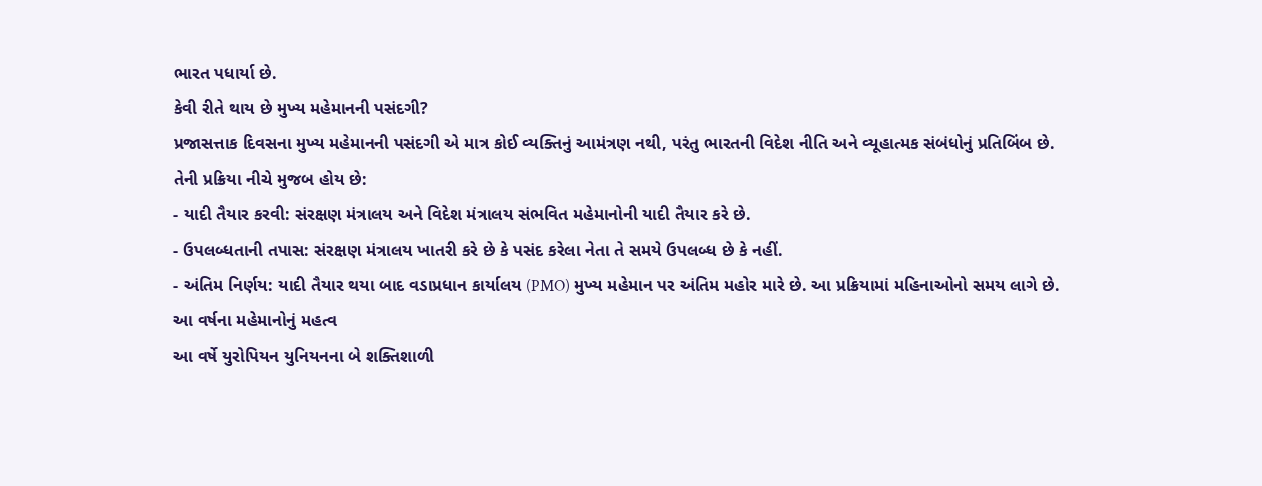ભારત પધાર્યા છે.
કેવી રીતે થાય છે મુખ્ય મહેમાનની પસંદગી?
પ્રજાસત્તાક દિવસના મુખ્ય મહેમાનની પસંદગી એ માત્ર કોઈ વ્યક્તિનું આમંત્રણ નથી, પરંતુ ભારતની વિદેશ નીતિ અને વ્યૂહાત્મક સંબંધોનું પ્રતિબિંબ છે. તેની પ્રક્રિયા નીચે મુજબ હોય છે:
- યાદી તૈયાર કરવી: સંરક્ષણ મંત્રાલય અને વિદેશ મંત્રાલય સંભવિત મહેમાનોની યાદી તૈયાર કરે છે.
- ઉપલબ્ધતાની તપાસ: સંરક્ષણ મંત્રાલય ખાતરી કરે છે કે પસંદ કરેલા નેતા તે સમયે ઉપલબ્ધ છે કે નહીં.
- અંતિમ નિર્ણય: યાદી તૈયાર થયા બાદ વડાપ્રધાન કાર્યાલય (PMO) મુખ્ય મહેમાન પર અંતિમ મહોર મારે છે. આ પ્રક્રિયામાં મહિનાઓનો સમય લાગે છે.
આ વર્ષના મહેમાનોનું મહત્વ
આ વર્ષે યુરોપિયન યુનિયનના બે શક્તિશાળી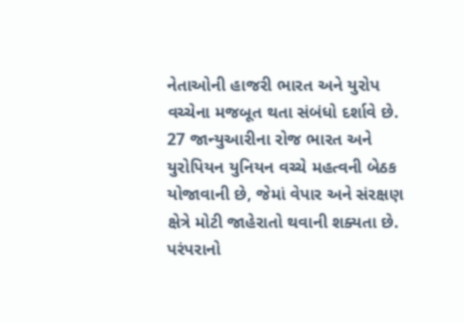નેતાઓની હાજરી ભારત અને યુરોપ વચ્ચેના મજબૂત થતા સંબંધો દર્શાવે છે. 27 જાન્યુઆરીના રોજ ભારત અને યુરોપિયન યુનિયન વચ્ચે મહત્વની બેઠક યોજાવાની છે, જેમાં વેપાર અને સંરક્ષણ ક્ષેત્રે મોટી જાહેરાતો થવાની શક્યતા છે.
પરંપરાનો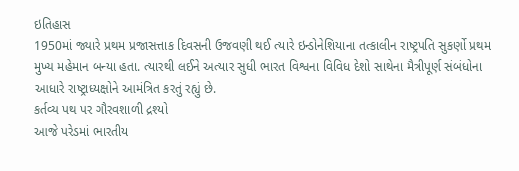ઇતિહાસ
1950માં જ્યારે પ્રથમ પ્રજાસત્તાક દિવસની ઉજવણી થઈ ત્યારે ઇન્ડોનેશિયાના તત્કાલીન રાષ્ટ્રપતિ સુકર્ણો પ્રથમ મુખ્ય મહેમાન બન્યા હતા. ત્યારથી લઈને અત્યાર સુધી ભારત વિશ્વના વિવિધ દેશો સાથેના મૈત્રીપૂર્ણ સંબંધોના આધારે રાષ્ટ્રાધ્યક્ષોને આમંત્રિત કરતું રહ્યું છે.
કર્તવ્ય પથ પર ગૌરવશાળી દ્રશ્યો
આજે પરેડમાં ભારતીય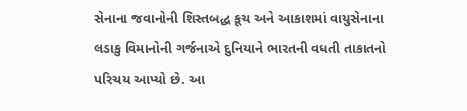સેનાના જવાનોની શિસ્તબદ્ધ કૂચ અને આકાશમાં વાયુસેનાના લડાકુ વિમાનોની ગર્જનાએ દુનિયાને ભારતની વધતી તાકાતનો પરિચય આપ્યો છે. આ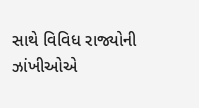સાથે વિવિધ રાજ્યોની ઝાંખીઓએ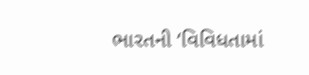ભારતની ‘વિવિધતામાં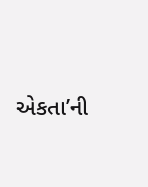એકતા’ની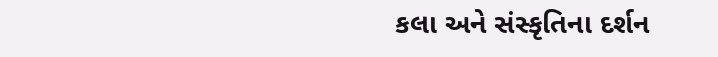કલા અને સંસ્કૃતિના દર્શન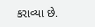કરાવ્યા છે.